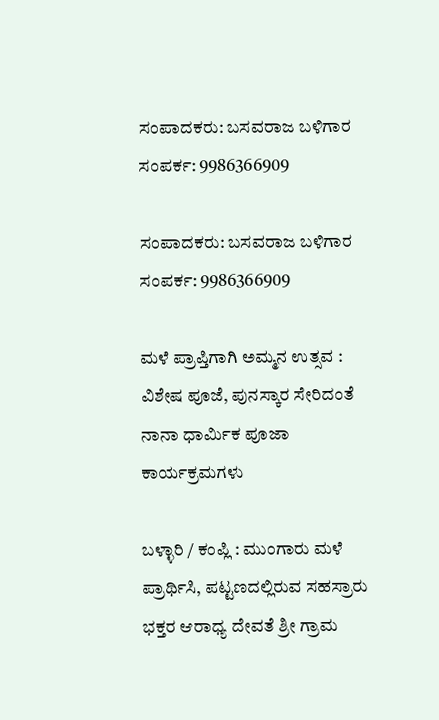ಸಂಪಾದಕರು: ಬಸವರಾಜ ಬಳಿಗಾರ
ಸಂಪರ್ಕ: 9986366909

ಸಂಪಾದಕರು: ಬಸವರಾಜ ಬಳಿಗಾರ
ಸಂಪರ್ಕ: 9986366909

ಮಳೆ ಪ್ರಾಪ್ತಿಗಾಗಿ ಅಮ್ಮನ ಉತ್ಸವ : ವಿಶೇಷ ಪೂಜೆ, ಪುನಸ್ಕಾರ ಸೇರಿದಂತೆ ನಾನಾ ಧಾರ್ಮಿಕ ಪೂಜಾ ಕಾರ್ಯಕ್ರಮಗಳು

ಬಳ್ಳಾರಿ / ಕಂಪ್ಲಿ : ಮುಂಗಾರು ಮಳೆ ಪ್ರಾರ್ಥಿಸಿ, ಪಟ್ಟಣದಲ್ಲಿರುವ ಸಹಸ್ರಾರು ಭಕ್ತರ ಆರಾಧ್ಯ ದೇವತೆ ಶ್ರೀ ಗ್ರಾಮ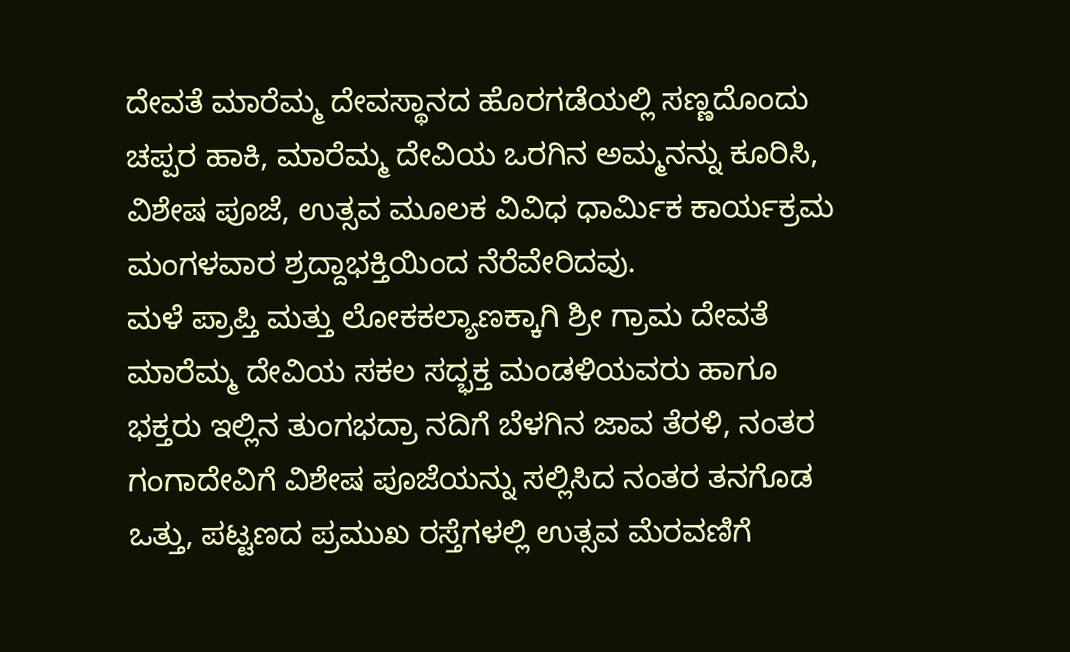ದೇವತೆ ಮಾರೆಮ್ಮ ದೇವಸ್ಥಾನದ ಹೊರಗಡೆಯಲ್ಲಿ ಸಣ್ಣದೊಂದು ಚಪ್ಪರ ಹಾಕಿ, ಮಾರೆಮ್ಮ ದೇವಿಯ ಒರಗಿನ ಅಮ್ಮನನ್ನು ಕೂರಿಸಿ, ವಿಶೇಷ ಪೂಜೆ, ಉತ್ಸವ ಮೂಲಕ ವಿವಿಧ ಧಾರ್ಮಿಕ ಕಾರ್ಯಕ್ರಮ ಮಂಗಳವಾರ ಶ್ರದ್ದಾಭಕ್ತಿಯಿಂದ ನೆರೆವೇರಿದವು.
ಮಳೆ ಪ್ರಾಪ್ತಿ ಮತ್ತು ಲೋಕಕಲ್ಯಾಣಕ್ಕಾಗಿ ಶ್ರೀ ಗ್ರಾಮ ದೇವತೆ ಮಾರೆಮ್ಮ ದೇವಿಯ ಸಕಲ ಸದ್ಭಕ್ತ ಮಂಡಳಿಯವರು ಹಾಗೂ ಭಕ್ತರು ಇಲ್ಲಿನ ತುಂಗಭದ್ರಾ ನದಿಗೆ ಬೆಳಗಿನ ಜಾವ ತೆರಳಿ, ನಂತರ ಗಂಗಾದೇವಿಗೆ ವಿಶೇಷ ಪೂಜೆಯನ್ನು ಸಲ್ಲಿಸಿದ ನಂತರ ತನಗೊಡ ಒತ್ತು, ಪಟ್ಟಣದ ಪ್ರಮುಖ ರಸ್ತೆಗಳಲ್ಲಿ ಉತ್ಸವ ಮೆರವಣಿಗೆ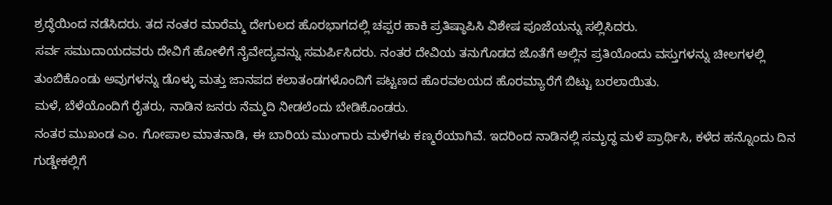ಶ್ರದ್ಧೆಯಿಂದ ನಡೆಸಿದರು. ತದ ನಂತರ ಮಾರೆಮ್ಮ ದೇಗುಲದ ಹೊರಭಾಗದಲ್ಲಿ ಚಪ್ಪರ ಹಾಕಿ ಪ್ರತಿಷ್ಠಾಪಿಸಿ ವಿಶೇಷ ಪೂಜೆಯನ್ನು ಸಲ್ಲಿಸಿದರು.
ಸರ್ವ ಸಮುದಾಯದವರು ದೇವಿಗೆ ಹೋಳಿಗೆ ನೈವೇದ್ಯವನ್ನು ಸಮರ್ಪಿಸಿದರು. ನಂತರ ದೇವಿಯ ತನುಗೊಡದ ಜೊತೆಗೆ ಅಲ್ಲಿನ ಪ್ರತಿಯೊಂದು ವಸ್ತುಗಳನ್ನು ಚೀಲಗಳಲ್ಲಿ ತುಂಬಿಕೊಂಡು ಅವುಗಳನ್ನು ಡೊಳ್ಳು ಮತ್ತು ಜಾನಪದ ಕಲಾತಂಡಗಳೊಂದಿಗೆ ಪಟ್ಟಣದ ಹೊರವಲಯದ ಹೊರಮ್ಯಾರೆಗೆ ಬಿಟ್ಟು ಬರಲಾಯಿತು.
ಮಳೆ, ಬೆಳೆಯೊಂದಿಗೆ ರೈತರು, ನಾಡಿನ ಜನರು ನೆಮ್ಮದಿ ನೀಡಲೆಂದು ಬೇಡಿಕೊಂಡರು.
ನಂತರ ಮುಖಂಡ ಎಂ. ಗೋಪಾಲ ಮಾತನಾಡಿ, ಈ ಬಾರಿಯ ಮುಂಗಾರು ಮಳೆಗಳು ಕಣ್ಮರೆಯಾಗಿವೆ. ಇದರಿಂದ ನಾಡಿನಲ್ಲಿ ಸಮೃದ್ಧ ಮಳೆ ಪ್ರಾರ್ಥಿಸಿ, ಕಳೆದ ಹನ್ನೊಂದು ದಿನ ಗುಡ್ಡೇಕಲ್ಲಿಗೆ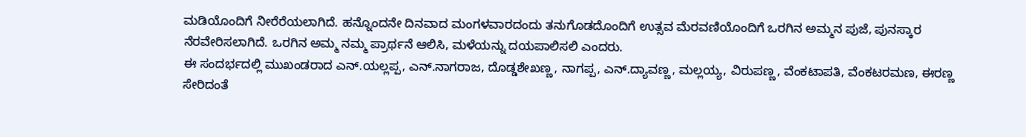ಮಡಿಯೊಂದಿಗೆ ನೀರೆರೆಯಲಾಗಿದೆ. ಹನ್ನೊಂದನೇ ದಿನವಾದ ಮಂಗಳವಾರದಂದು ತನುಗೊಡದೊಂದಿಗೆ ಉತ್ಸವ ಮೆರವಣಿಯೊಂದಿಗೆ ಒರಗಿನ ಅಮ್ಮನ ಪುಜೆ, ಪುನಸ್ಕಾರ ನೆರವೇರಿಸಲಾಗಿದೆ. ಒರಗಿನ ಅಮ್ಮ ನಮ್ಮ ಪ್ರಾರ್ಥನೆ ಆಲಿಸಿ, ಮಳೆಯನ್ನು ದಯಪಾಲಿಸಲಿ ಎಂದರು.
ಈ ಸಂದರ್ಭದಲ್ಲಿ ಮುಖಂಡರಾದ ಎನ್.ಯಲ್ಲಪ್ಪ, ಎನ್.ನಾಗರಾಜ, ದೊಡ್ಡಶೇಖಣ್ಣ, ನಾಗಪ್ಪ, ಎನ್.ದ್ಯಾವಣ್ಣ, ಮಲ್ಲಯ್ಯ, ವಿರುಪಣ್ಣ, ವೆಂಕಟಾಪತಿ, ವೆಂಕಟರಮಣ, ಈರಣ್ಣ ಸೇರಿದಂತೆ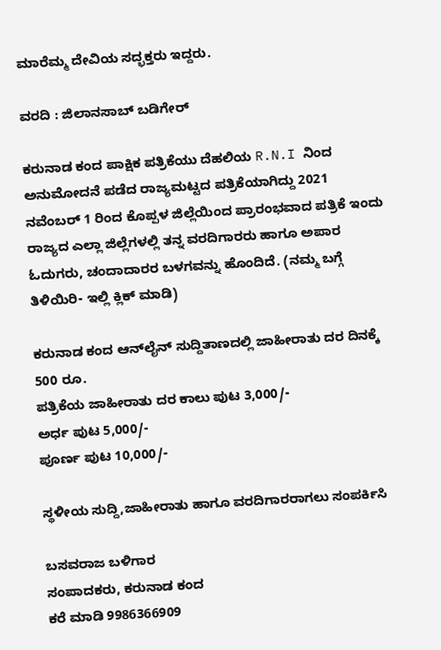ಮಾರೆಮ್ಮ ದೇವಿಯ ಸದ್ಭಕ್ತರು ಇದ್ದರು.

ವರದಿ : ಜಿಲಾನಸಾಬ್ ಬಡಿಗೇರ್

ಕರುನಾಡ ಕಂದ ಪಾಕ್ಷಿಕ ಪತ್ರಿಕೆಯು ದೆಹಲಿಯ R.N.I ನಿಂದ ಅನುಮೋದನೆ ಪಡೆದ ರಾಜ್ಯಮಟ್ಟದ ಪತ್ರಿಕೆಯಾಗಿದ್ದು 2021 ನವೆಂಬರ್ 1 ರಿಂದ ಕೊಪ್ಪಳ ಜಿಲ್ಲೆಯಿಂದ ಪ್ರಾರಂಭವಾದ ಪತ್ರಿಕೆ ಇಂದು ರಾಜ್ಯದ ಎಲ್ಲಾ ಜಿಲ್ಲೆಗಳಲ್ಲಿ ತನ್ನ ವರದಿಗಾರರು ಹಾಗೂ ಅಪಾರ ಓದುಗರು, ಚಂದಾದಾರರ ಬಳಗವನ್ನು ಹೊಂದಿದೆ. (ನಮ್ಮ ಬಗ್ಗೆ ತಿಳಿಯಿರಿ- ಇಲ್ಲಿ ಕ್ಲಿಕ್‌ ಮಾಡಿ)

ಕರುನಾಡ ಕಂದ ಆನ್‌ಲೈನ್‌ ಸುದ್ದಿತಾಣದಲ್ಲಿ ಜಾಹೀರಾತು ದರ ದಿನಕ್ಕೆ 500 ರೂ.
ಪತ್ರಿಕೆಯ ಜಾಹೀರಾತು ದರ ಕಾಲು ಪುಟ 3,000/-
ಅರ್ಧ ಪುಟ 5,000/-
ಪೂರ್ಣ ಪುಟ 10,000/-

ಸ್ಥಳೀಯ ಸುದ್ದಿ,ಜಾಹೀರಾತು ಹಾಗೂ ವರದಿಗಾರರಾಗಲು ಸಂಪರ್ಕಿಸಿ

ಬಸವರಾಜ ಬಳಿಗಾರ
ಸಂಪಾದಕರು, ಕರುನಾಡ ಕಂದ
ಕರೆ ಮಾಡಿ 9986366909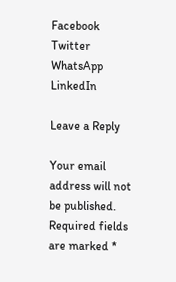Facebook
Twitter
WhatsApp
LinkedIn

Leave a Reply

Your email address will not be published. Required fields are marked *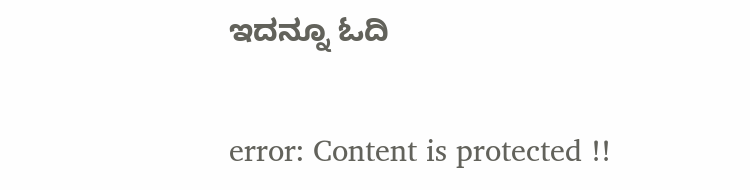ಇದನ್ನೂ ಓದಿ

error: Content is protected !!